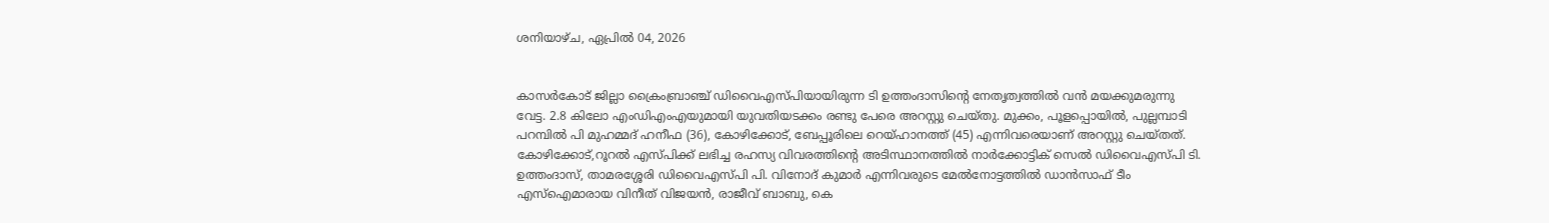ശനിയാഴ്‌ച, ഏപ്രിൽ 04, 2026


കാസര്‍കോട് ജില്ലാ ക്രൈംബ്രാഞ്ച് ഡിവൈഎസ്പിയായിരുന്ന ടി ഉത്തംദാസിന്റെ നേതൃത്വത്തില്‍ വന്‍ മയക്കുമരുന്നു വേട്ട. 2.8 കിലോ എംഡിഎംഎയുമായി യുവതിയടക്കം രണ്ടു പേരെ അറസ്റ്റു ചെയ്തു. മുക്കം, പൂളപ്പൊയില്‍, പുല്ലമ്പാടി പറമ്പില്‍ പി മുഹമ്മദ് ഹനീഫ (36), കോഴിക്കോട്, ബേപ്പൂരിലെ റെയ്ഹാനത്ത് (45) എന്നിവരെയാണ് അറസ്റ്റു ചെയ്തത്. കോഴിക്കോട്,റൂറല്‍ എസ്പിക്ക് ലഭിച്ച രഹസ്യ വിവരത്തിന്റെ അടിസ്ഥാനത്തില്‍ നാര്‍ക്കോട്ടിക് സെല്‍ ഡിവൈഎസ്പി ടി. ഉത്തംദാസ്, താമരശ്ശേരി ഡിവൈഎസ്പി പി. വിനോദ് കുമാര്‍ എന്നിവരുടെ മേല്‍നോട്ടത്തില്‍ ഡാന്‍സാഫ് ടീം എസ്‌ഐമാരായ വിനീത് വിജയന്‍, രാജീവ് ബാബു, കെ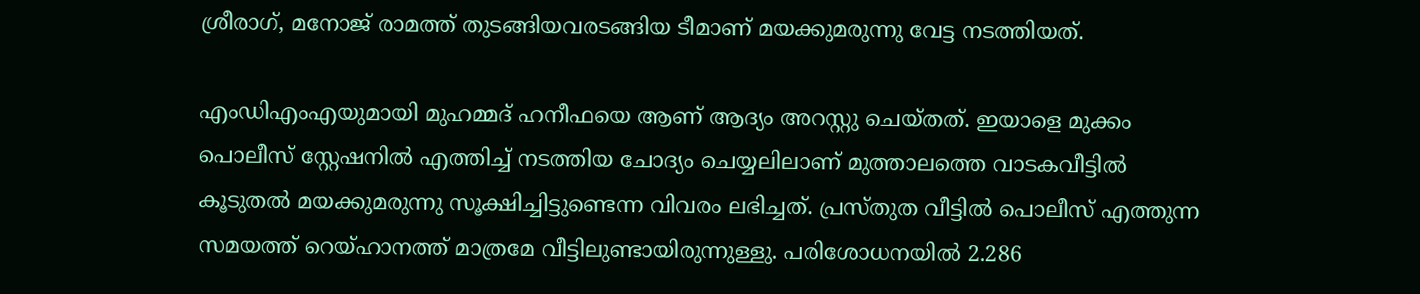ശ്രീരാഗ്, മനോജ് രാമത്ത് തുടങ്ങിയവരടങ്ങിയ ടീമാണ് മയക്കുമരുന്നു വേട്ട നടത്തിയത്.

എംഡിഎംഎയുമായി മുഹമ്മദ് ഹനീഫയെ ആണ് ആദ്യം അറസ്റ്റു ചെയ്തത്. ഇയാളെ മുക്കം പൊലീസ് സ്റ്റേഷനില്‍ എത്തിച്ച് നടത്തിയ ചോദ്യം ചെയ്യലിലാണ് മുത്താലത്തെ വാടകവീട്ടില്‍ കൂടുതല്‍ മയക്കുമരുന്നു സൂക്ഷിച്ചിട്ടുണ്ടെന്ന വിവരം ലഭിച്ചത്. പ്രസ്തുത വീട്ടില്‍ പൊലീസ് എത്തുന്ന സമയത്ത് റെയ്ഹാനത്ത് മാത്രമേ വീട്ടിലുണ്ടായിരുന്നുള്ളു. പരിശോധനയില്‍ 2.286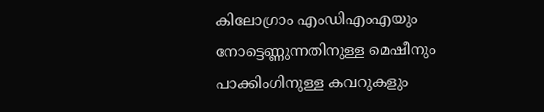കിലോഗ്രാം എംഡിഎംഎയും നോട്ടെണ്ണുന്നതിനുള്ള മെഷീനും പാക്കിംഗിനുള്ള കവറുകളും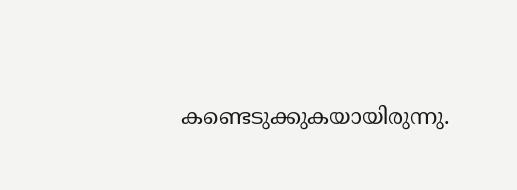കണ്ടെടുക്കുകയായിരുന്നു.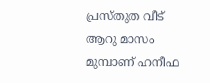പ്രസ്തുത വീട് ആറു മാസം മുമ്പാണ് ഹനീഫ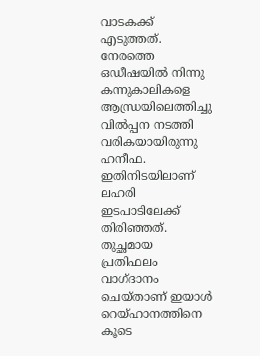വാടകക്ക് എടുത്തത്. നേരത്തെ ഒഡീഷയില്‍ നിന്നു കന്നുകാലികളെ ആന്ധ്രയിലെത്തിച്ചു വില്‍പ്പന നടത്തി വരികയായിരുന്നു ഹനീഫ. ഇതിനിടയിലാണ് ലഹരി ഇടപാടിലേക്ക് തിരിഞ്ഞത്. തുച്ഛമായ പ്രതിഫലം വാഗ്ദാനം ചെയ്താണ് ഇയാള്‍ റെയ്ഹാനത്തിനെ കൂടെ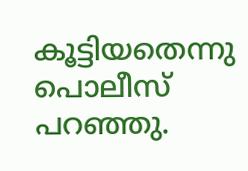കൂട്ടിയതെന്നു പൊലീസ് പറഞ്ഞു.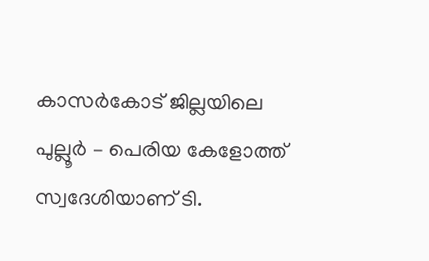കാസർകോട് ജില്ലയിലെ പുല്ലൂർ – പെരിയ കേളോത്ത് സ്വദേശിയാണ് ടി.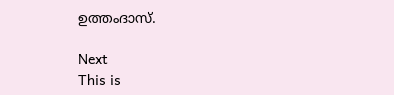ഉത്തംദാസ്.

Next
This is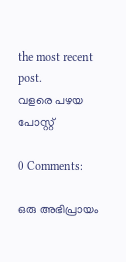the most recent post.
വളരെ പഴയ പോസ്റ്റ്

0 Comments:

ഒരു അഭിപ്രായം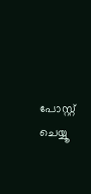പോസ്റ്റ് ചെയ്യൂ